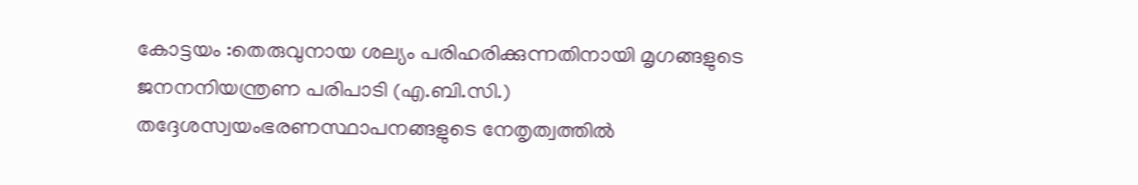കോട്ടയം :തെരുവുനായ ശല്യം പരിഹരിക്കുന്നതിനായി മൃഗങ്ങളുടെ ജനനനിയന്ത്രണ പരിപാടി (എ.ബി.സി.) തദ്ദേശസ്വയംഭരണസ്ഥാപനങ്ങളുടെ നേതൃത്വത്തിൽ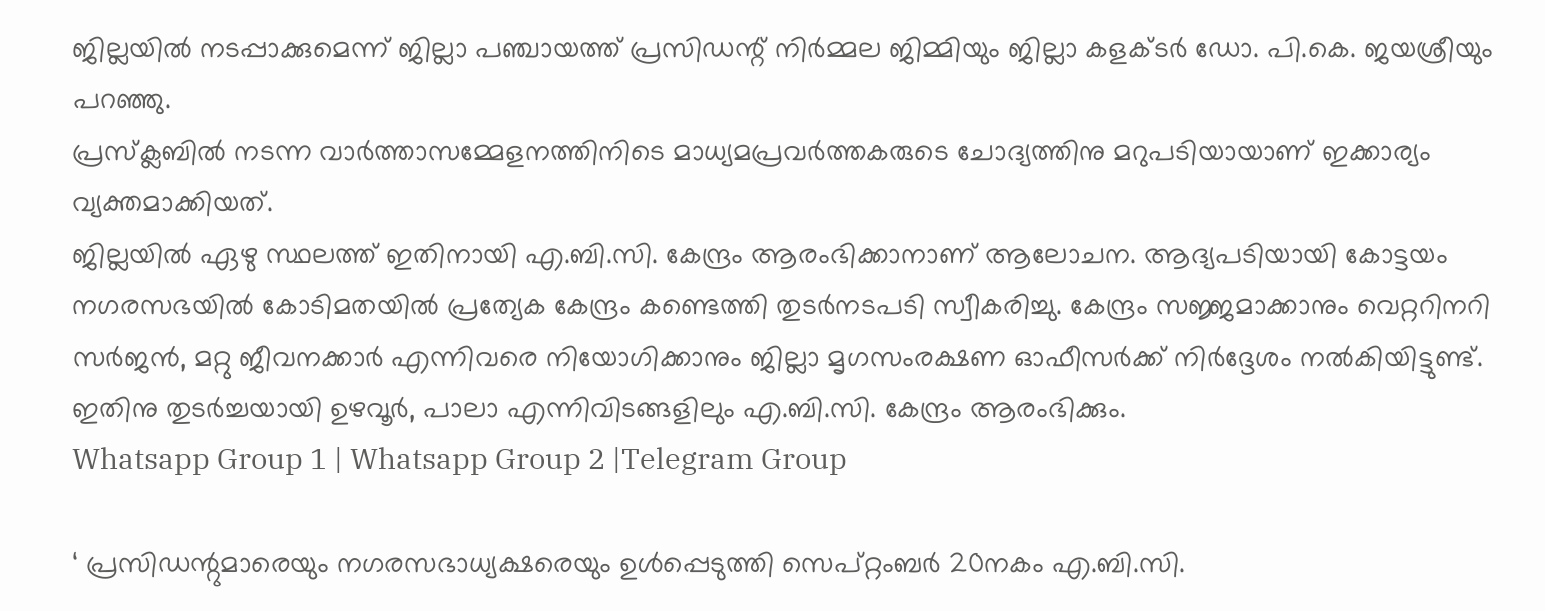ജില്ലയിൽ നടപ്പാക്കുമെന്ന് ജില്ലാ പഞ്ചായത്ത് പ്രസിഡന്റ് നിർമ്മല ജിമ്മിയും ജില്ലാ കളക്ടർ ഡോ. പി.കെ. ജയശ്രീയും പറഞ്ഞു.
പ്രസ്ക്ലബിൽ നടന്ന വാർത്താസമ്മേളനത്തിനിടെ മാധ്യമപ്രവർത്തകരുടെ ചോദ്യത്തിനു മറുപടിയായാണ് ഇക്കാര്യം വ്യക്തമാക്കിയത്.
ജില്ലയിൽ ഏഴു സ്ഥലത്ത് ഇതിനായി എ.ബി.സി. കേന്ദ്രം ആരംഭിക്കാനാണ് ആലോചന. ആദ്യപടിയായി കോട്ടയം നഗരസഭയിൽ കോടിമതയിൽ പ്രത്യേക കേന്ദ്രം കണ്ടെത്തി തുടർനടപടി സ്വീകരിച്ചു. കേന്ദ്രം സജ്ജമാക്കാനും വെറ്ററിനറി സർജൻ, മറ്റു ജീവനക്കാർ എന്നിവരെ നിയോഗിക്കാനും ജില്ലാ മൃഗസംരക്ഷണ ഓഫീസർക്ക് നിർദ്ദേശം നൽകിയിട്ടുണ്ട്. ഇതിനു തുടർച്ചയായി ഉഴവൂർ, പാലാ എന്നിവിടങ്ങളിലും എ.ബി.സി. കേന്ദ്രം ആരംഭിക്കും.
Whatsapp Group 1 | Whatsapp Group 2 |Telegram Group

‘ പ്രസിഡന്റുമാരെയും നഗരസഭാധ്യക്ഷരെയും ഉൾപ്പെടുത്തി സെപ്റ്റംബർ 20നകം എ.ബി.സി.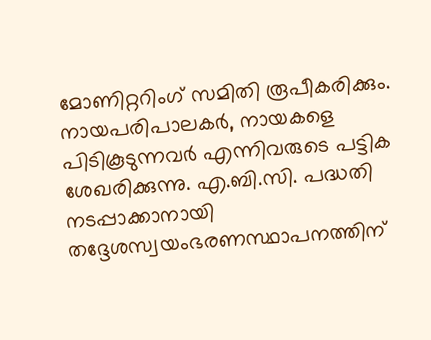മോണിറ്ററിംഗ് സമിതി രൂപീകരിക്കും.
നായപരിപാലകർ, നായകളെ പിടികൂടുന്നവർ എന്നിവരുടെ പട്ടിക ശേഖരിക്കുന്നു. എ.ബി.സി. പദ്ധതി നടപ്പാക്കാനായി തദ്ദേശസ്വയംഭരണസ്ഥാപനത്തിന്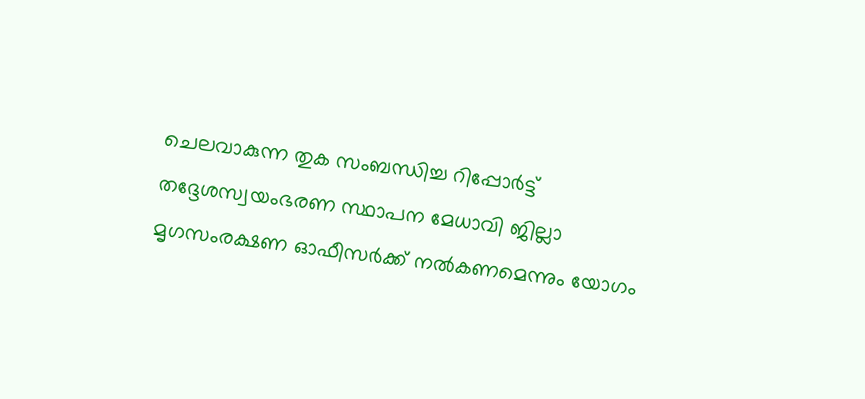ചെലവാകുന്ന തുക സംബന്ധിച്ച റിപ്പോർട്ട് തദ്ദേശസ്വയംഭരണ സ്ഥാപന മേധാവി ജില്ലാ മൃഗസംരക്ഷണ ഓഫീസർക്ക് നൽകണമെന്നും യോഗം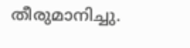തീരുമാനിച്ചു.